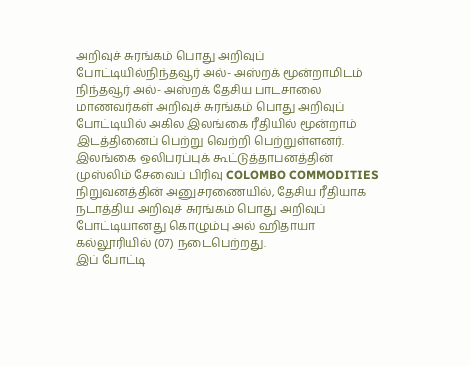அறிவுச் சுரங்கம் பொது அறிவுப் போட்டியில்நிந்தவூர் அல்- அஸ்றக் மூன்றாமிடம்
நிந்தவூர் அல்- அஸ்றக் தேசிய பாடசாலை மாணவர்கள் அறிவுச் சுரங்கம் பொது அறிவுப் போட்டியில் அகில இலங்கை ரீதியில் மூன்றாம் இடத்தினைப் பெற்று வெற்றி பெற்றுள்ளனர்.
இலங்கை ஒலிபரப்புக் கூட்டுத்தாபனத்தின் முஸ்லிம் சேவைப் பிரிவு COLOMBO COMMODITIES நிறுவனத்தின் அனுசரணையில், தேசிய ரீதியாக நடாத்திய அறிவுச் சுரங்கம் பொது அறிவுப் போட்டியானது கொழும்பு அல் ஹிதாயா கல்லூரியில் (07) நடைபெற்றது.
இப் போட்டி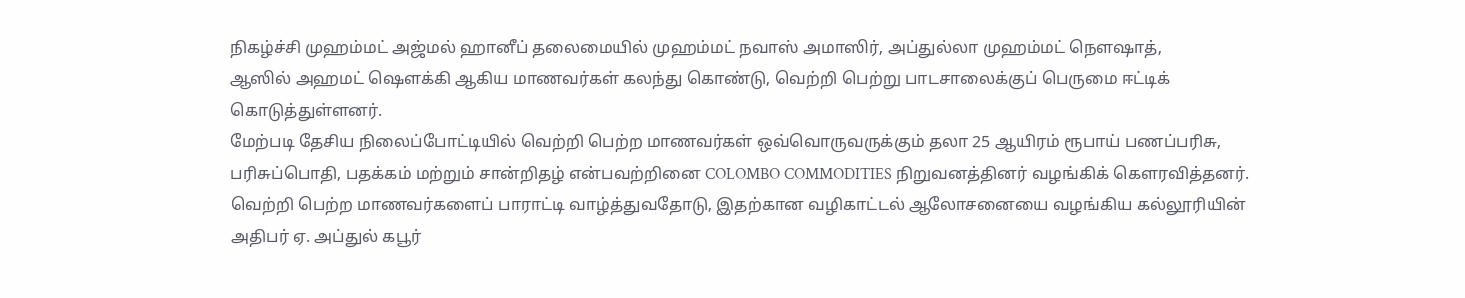நிகழ்ச்சி முஹம்மட் அஜ்மல் ஹானீப் தலைமையில் முஹம்மட் நவாஸ் அமாஸிர், அப்துல்லா முஹம்மட் நௌஷாத்,
ஆஸில் அஹமட் ஷௌக்கி ஆகிய மாணவர்கள் கலந்து கொண்டு, வெற்றி பெற்று பாடசாலைக்குப் பெருமை ஈட்டிக் கொடுத்துள்ளனர்.
மேற்படி தேசிய நிலைப்போட்டியில் வெற்றி பெற்ற மாணவர்கள் ஒவ்வொருவருக்கும் தலா 25 ஆயிரம் ரூபாய் பணப்பரிசு, பரிசுப்பொதி, பதக்கம் மற்றும் சான்றிதழ் என்பவற்றினை COLOMBO COMMODITIES நிறுவனத்தினர் வழங்கிக் கௌரவித்தனர்.
வெற்றி பெற்ற மாணவர்களைப் பாராட்டி வாழ்த்துவதோடு, இதற்கான வழிகாட்டல் ஆலோசனையை வழங்கிய கல்லூரியின் அதிபர் ஏ. அப்துல் கபூர்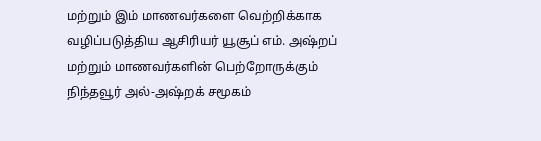மற்றும் இம் மாணவர்களை வெற்றிக்காக வழிப்படுத்திய ஆசிரியர் யூசூப் எம். அஷ்றப் மற்றும் மாணவர்களின் பெற்றோருக்கும் நிந்தவூர் அல்-அஷ்றக் சமூகம்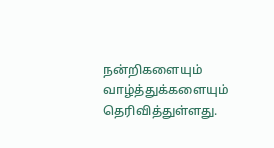நன்றிகளையும் வாழ்த்துக்களையும் தெரிவித்துள்ளது.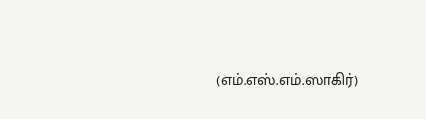(எம்.எஸ்.எம்.ஸாகிர்)